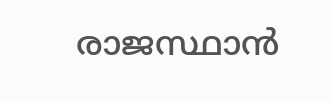രാജസ്ഥാന്‍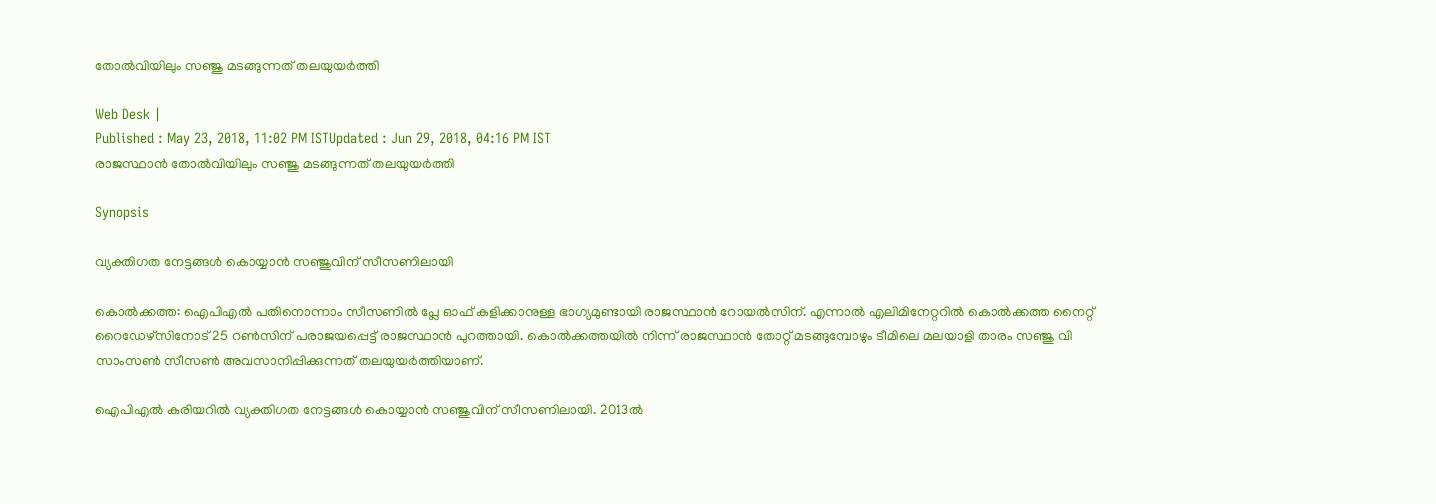തോല്‍വിയിലും സഞ്ജു മടങ്ങുന്നത് തലയുയര്‍ത്തി

Web Desk |
Published : May 23, 2018, 11:02 PM ISTUpdated : Jun 29, 2018, 04:16 PM IST
രാജസ്ഥാന്‍ തോല്‍വിയിലും സഞ്ജു മടങ്ങുന്നത് തലയുയര്‍ത്തി

Synopsis

വ്യക്തിഗത നേട്ടങ്ങള്‍ കൊയ്യാന്‍ സഞ്ജുവിന് സീസണിലായി

കൊല്‍ക്കത്ത: ഐപിഎല്‍ പതിനൊന്നാം സീസണില്‍ പ്ലേ ഓഫ് കളിക്കാനുള്ള ഭാഗ്യമുണ്ടായി രാജസ്ഥാന്‍ റോയല്‍സിന്. എന്നാല്‍ എലിമിനേറ്ററില്‍ കൊല്‍ക്കത്ത നൈറ്റ് റൈഡേഴ്സിനോട് 25 റണ്‍സിന് പരാജയപ്പെട്ട് രാജസ്ഥാന്‍ പുറത്തായി. കൊല്‍ക്കത്തയില്‍ നിന്ന് രാജസ്ഥാന്‍ തോറ്റ് മടങ്ങുമ്പോഴും ടീമിലെ മലയാളി താരം സഞ്ജു വി സാംസണ്‍ സീസണ്‍ അവസാനിപ്പിക്കുന്നത് തലയുയര്‍ത്തിയാണ്.

ഐപിഎല്‍ കരിയറില്‍ വ്യക്തിഗത നേട്ടങ്ങള്‍ കൊയ്യാന്‍ സഞ്ജുവിന് സീസണിലായി. 2013ല്‍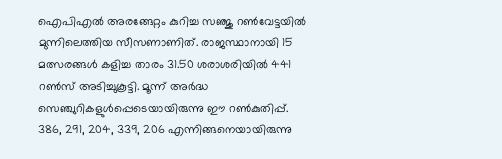ഐപിഎല്‍ അരങ്ങേറ്റം കുറിച്ച സഞ്ജു റണ്‍വേട്ടയില്‍ മുന്നിലെത്തിയ സീസണാണിത്. രാജസ്ഥാനായി 15 മത്സരങ്ങള്‍ കളിച്ച താരം 31.50 ശരാശരിയില്‍ 441 റണ്‍സ് അടിച്ചുകൂട്ടി. മൂന്ന് അര്‍ദ്ധ സെഞ്ചുറികളുള്‍പ്പെടെയായിരുന്നു ഈ റണ്‍കുതിപ്പ്. 386, 291, 204, 339, 206 എന്നിങ്ങനെയായിരുന്നു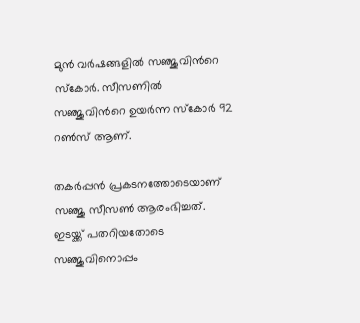മുന്‍ വര്‍ഷങ്ങളില്‍ സഞ്ജുവിന്‍റെ സ്കോര്‍. സീസണില്‍ സഞ്ജുവിന്‍റെ ഉയര്‍ന്ന സ്കോര്‍ 92 റണ്‍സ് ആണ്.

തകര്‍പ്പന്‍ പ്രകടനത്തോടെയാണ് സഞ്ജു സീസണ്‍ ആരംഭിച്ചത്. ഇടയ്ക്ക് പതറിയതോടെ സഞ്ജുവിനൊപ്പം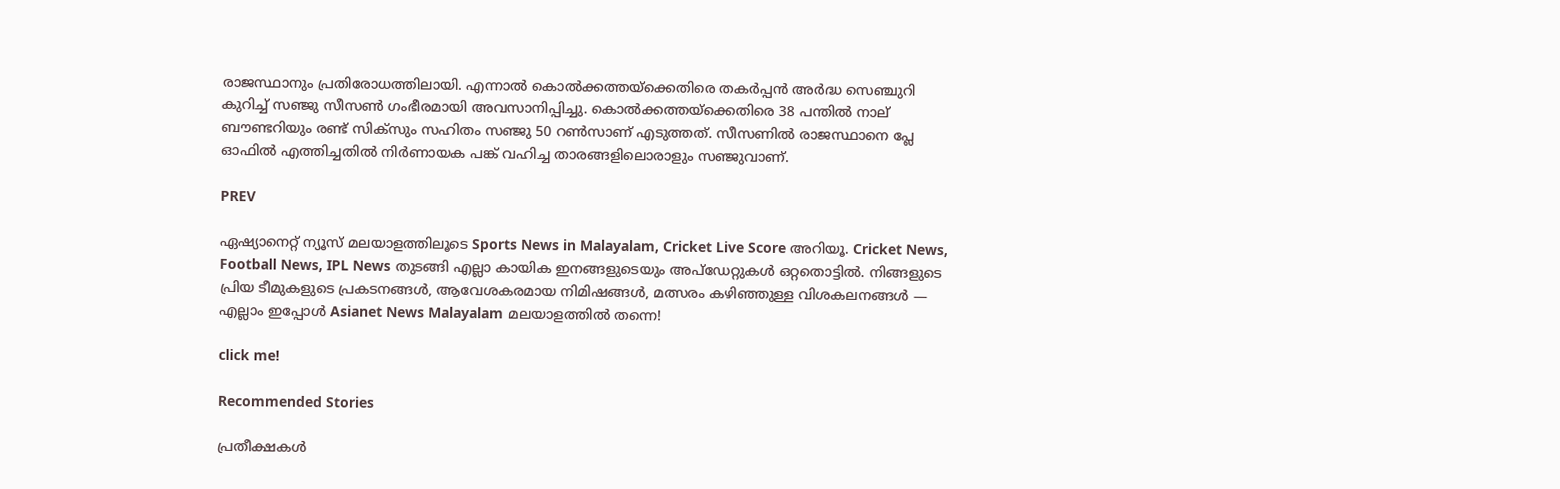രാജസ്ഥാനും പ്രതിരോധത്തിലായി. എന്നാല്‍ കൊല്‍ക്കത്തയ്ക്കെതിരെ തകര്‍പ്പന്‍ അര്‍ദ്ധ സെഞ്ചുറി കുറിച്ച് സഞ്ജു സീസണ്‍ ഗംഭീരമായി അവസാനിപ്പിച്ചു. കൊല്‍ക്കത്തയ്ക്കെതിരെ 38 പന്തില്‍ നാല് ബൗണ്ടറിയും രണ്ട് സിക്സും സഹിതം സഞ്ജു 50 റണ്‍സാണ് എടുത്തത്. സീസണില്‍ രാജസ്ഥാനെ പ്ലേ ഓഫില്‍ എത്തിച്ചതില്‍ നിര്‍ണായക പങ്ക് വഹിച്ച താരങ്ങളിലൊരാളും സഞ്ജുവാണ്.

PREV

ഏഷ്യാനെറ്റ് ന്യൂസ് മലയാളത്തിലൂടെ Sports News in Malayalam, Cricket Live Score അറിയൂ. Cricket News, Football News, IPL News തുടങ്ങി എല്ലാ കായിക ഇനങ്ങളുടെയും അപ്‌ഡേറ്റുകൾ ഒറ്റതൊട്ടിൽ. നിങ്ങളുടെ പ്രിയ ടീമുകളുടെ പ്രകടനങ്ങൾ, ആവേശകരമായ നിമിഷങ്ങൾ, മത്സരം കഴിഞ്ഞുള്ള വിശകലനങ്ങൾ — എല്ലാം ഇപ്പോൾ Asianet News Malayalam മലയാളത്തിൽ തന്നെ!

click me!

Recommended Stories

പ്രതീക്ഷകൾ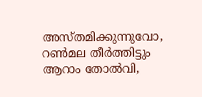അസ്തമിക്കുന്നുവോ, റൺമല തീർത്തിട്ടും ആറാം തോൽവി,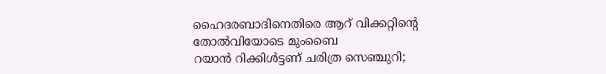ഹൈദരബാദിനെതിരെ ആറ് വിക്കറ്റിന്റെ തോൽവിയോടെ മുംബൈ
റയാന്‍ റിക്കിള്‍ട്ടണ് ചരിത്ര സെഞ്ചുറി;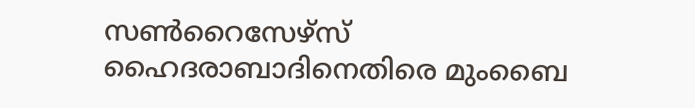സണ്‍റൈസേഴ്‌സ് ഹൈദരാബാദിനെതിരെ മുംബൈ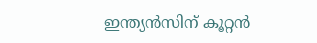ഇന്ത്യന്‍സിന് കൂറ്റന്‍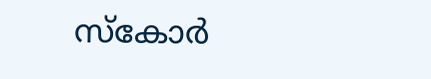സ്‌കോര്‍